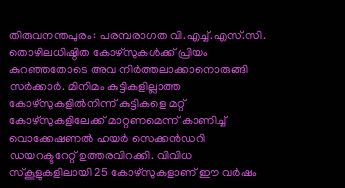തിരുവനന്തപുരം: പരമ്പരാഗത വി.എച്ച്.എസ്.സി. തൊഴിലധിഷ്ഠിത കോഴ്സുകൾക്ക് പ്രിയം കുറഞ്ഞതോടെ അവ നിർത്തലാക്കാനൊരുങ്ങി സർക്കാർ. മിനിമം കുട്ടികളില്ലാത്ത കോഴ്സുകളിൽനിന്ന് കുട്ടികളെ മറ്റ് കോഴ്സുകളിലേക്ക് മാറ്റണമെന്ന് കാണിച്ച് വൊക്കേഷണൽ ഹയർ സെക്കൻഡറി ഡയറക്ടറേറ്റ് ഉത്തരവിറക്കി. വിവിധ സ്കൂളുകളിലായി 25 കോഴ്സുകളാണ് ഈ വർഷം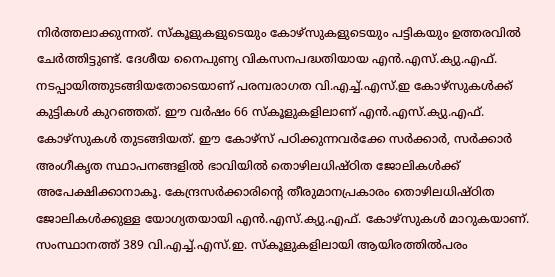നിർത്തലാക്കുന്നത്. സ്കൂളുകളുടെയും കോഴ്സുകളുടെയും പട്ടികയും ഉത്തരവിൽ ചേർത്തിട്ടുണ്ട്. ദേശീയ നൈപുണ്യ വികസനപദ്ധതിയായ എൻ.എസ്.ക്യു.എഫ്. നടപ്പായിത്തുടങ്ങിയതോടെയാണ് പരമ്പരാഗത വി.എച്ച്.എസ്.ഇ കോഴ്സുകൾക്ക് കുട്ടികൾ കുറഞ്ഞത്. ഈ വർഷം 66 സ്കൂളുകളിലാണ് എൻ.എസ്.ക്യു.എഫ്. കോഴ്സുകൾ തുടങ്ങിയത്. ഈ കോഴ്സ് പഠിക്കുന്നവർക്കേ സർക്കാർ, സർക്കാർ അംഗീകൃത സ്ഥാപനങ്ങളിൽ ഭാവിയിൽ തൊഴിലധിഷ്ഠിത ജോലികൾക്ക് അപേക്ഷിക്കാനാകൂ. കേന്ദ്രസർക്കാരിന്റെ തീരുമാനപ്രകാരം തൊഴിലധിഷ്ഠിത ജോലികൾക്കുള്ള യോഗ്യതയായി എൻ.എസ്.ക്യു.എഫ്. കോഴ്സുകൾ മാറുകയാണ്. സംസ്ഥാനത്ത് 389 വി.എച്ച്.എസ്.ഇ. സ്കൂളുകളിലായി ആയിരത്തിൽപരം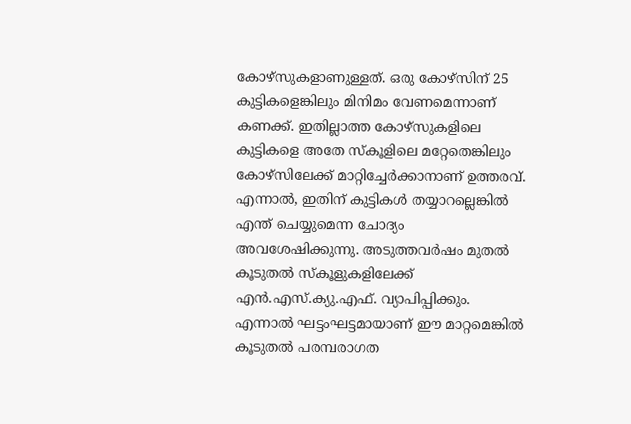കോഴ്സുകളാണുള്ളത്. ഒരു കോഴ്സിന് 25 കുട്ടികളെങ്കിലും മിനിമം വേണമെന്നാണ് കണക്ക്. ഇതില്ലാത്ത കോഴ്സുകളിലെ കുട്ടികളെ അതേ സ്കൂളിലെ മറ്റേതെങ്കിലും കോഴ്സിലേക്ക് മാറ്റിച്ചേർക്കാനാണ് ഉത്തരവ്. എന്നാൽ, ഇതിന് കുട്ടികൾ തയ്യാറല്ലെങ്കിൽ എന്ത് ചെയ്യുമെന്ന ചോദ്യം അവശേഷിക്കുന്നു. അടുത്തവർഷം മുതൽ കൂടുതൽ സ്കൂളുകളിലേക്ക് എൻ.എസ്.ക്യു.എഫ്. വ്യാപിപ്പിക്കും. എന്നാൽ ഘട്ടംഘട്ടമായാണ് ഈ മാറ്റമെങ്കിൽ കൂടുതൽ പരമ്പരാഗത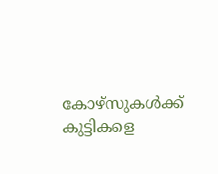കോഴ്സുകൾക്ക് കുട്ടികളെ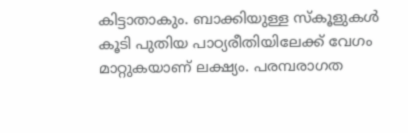കിട്ടാതാകും. ബാക്കിയുള്ള സ്കൂളുകൾ കൂടി പുതിയ പാഠ്യരീതിയിലേക്ക് വേഗം മാറ്റുകയാണ് ലക്ഷ്യം. പരമ്പരാഗത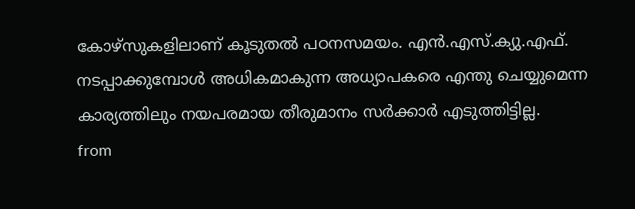കോഴ്സുകളിലാണ് കൂടുതൽ പഠനസമയം. എൻ.എസ്.ക്യു.എഫ്. നടപ്പാക്കുമ്പോൾ അധികമാകുന്ന അധ്യാപകരെ എന്തു ചെയ്യുമെന്ന കാര്യത്തിലും നയപരമായ തീരുമാനം സർക്കാർ എടുത്തിട്ടില്ല.
from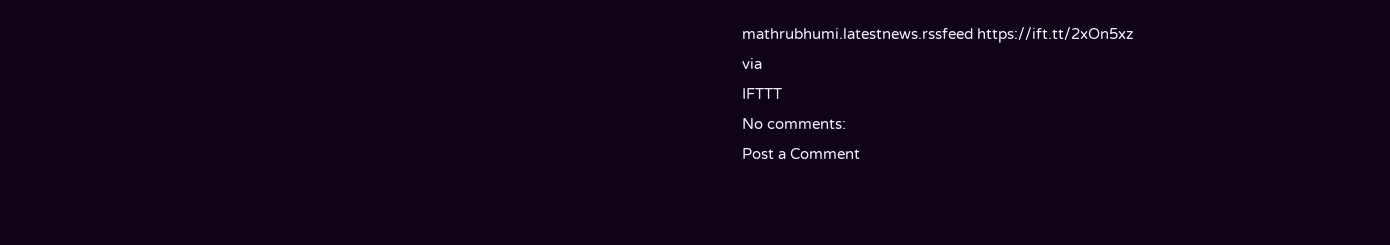mathrubhumi.latestnews.rssfeed https://ift.tt/2xOn5xz
via
IFTTT
No comments:
Post a Comment